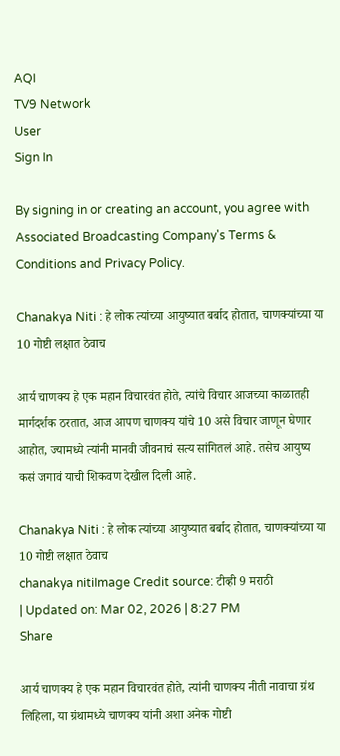AQI
TV9 Network
User
Sign In

By signing in or creating an account, you agree with Associated Broadcasting Company's Terms & Conditions and Privacy Policy.

Chanakya Niti : हे लोक त्यांच्या आयुष्यात बर्बाद होतात, चाणक्यांच्या या 10 गोष्टी लक्षात ठेवाच

आर्य चाणक्य हे एक महान विचारवंत होते, त्यांचे विचार आजच्या काळातही मार्गदर्शक ठरतात, आज आपण चाणक्य यांचे 10 असे विचार जाणून घेणार आहोत, ज्यामध्ये त्यांनी मानवी जीवनाचं सत्य सांगितलं आहे. तसेच आयुष्य कसं जगावं याची शिकवण देखील दिली आहे.

Chanakya Niti : हे लोक त्यांच्या आयुष्यात बर्बाद होतात, चाणक्यांच्या या 10 गोष्टी लक्षात ठेवाच
chanakya nitiImage Credit source: टीव्ही 9 मराठी
| Updated on: Mar 02, 2026 | 8:27 PM
Share

आर्य चाणक्य हे एक महान विचारवंत होते, त्यांनी चाणक्य नीती नावाचा ग्रंथ लिहिला, या ग्रंथामध्ये चाणक्य यांनी अशा अनेक गोष्टी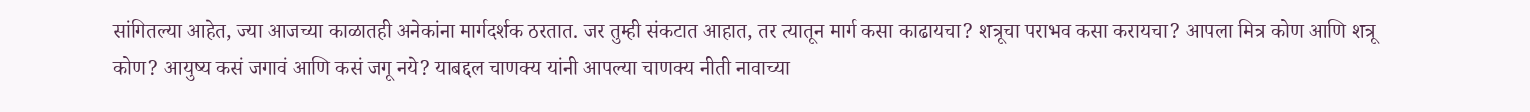सांगितल्या आहेत, ज्या आजच्या काळातही अनेकांना मार्गदर्शक ठरतात. जर तुम्ही संकटात आहात, तर त्यातून मार्ग कसा काढायचा? शत्रूचा पराभव कसा करायचा? आपला मित्र कोण आणि शत्रू कोण? आयुष्य कसं जगावं आणि कसं जगू नये? याबद्दल चाणक्य यांनी आपल्या चाणक्य नीती नावाच्या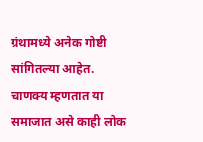ग्रंथामध्ये अनेक गोष्टी सांगितल्या आहेत. चाणक्य म्हणतात या समाजात असे काही लोक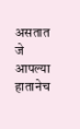असतात जे आपल्या हातानेच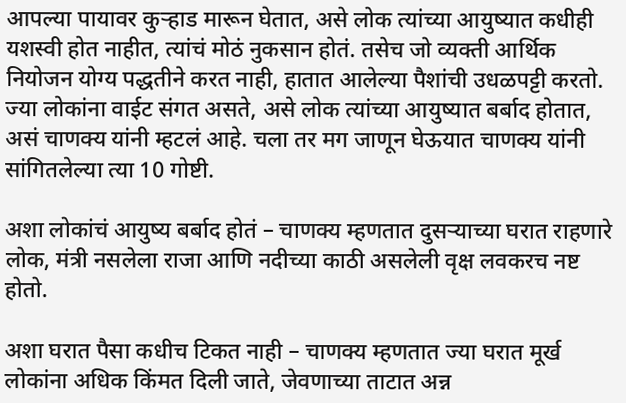आपल्या पायावर कुऱ्हाड मारून घेतात, असे लोक त्यांच्या आयुष्यात कधीही यशस्वी होत नाहीत, त्यांचं मोठं नुकसान होतं. तसेच जो व्यक्ती आर्थिक नियोजन योग्य पद्धतीने करत नाही, हातात आलेल्या पैशांची उधळपट्टी करतो. ज्या लोकांना वाईट संगत असते, असे लोक त्यांच्या आयुष्यात बर्बाद होतात, असं चाणक्य यांनी म्हटलं आहे. चला तर मग जाणून घेऊयात चाणक्य यांनी सांगितलेल्या त्या 10 गोष्टी.

अशा लोकांचं आयुष्य बर्बाद होतं – चाणक्य म्हणतात दुसऱ्याच्या घरात राहणारे लोक, मंत्री नसलेला राजा आणि नदीच्या काठी असलेली वृक्ष लवकरच नष्ट होतो.

अशा घरात पैसा कधीच टिकत नाही – चाणक्य म्हणतात ज्या घरात मूर्ख लोकांना अधिक किंमत दिली जाते, जेवणाच्या ताटात अन्न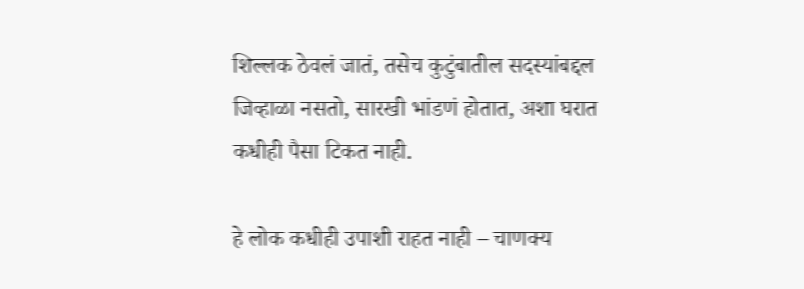शिल्लक ठेवलं जातं, तसेच कुटुंबातील सदस्यांबद्दल जिव्हाळा नसतो, सारखी भांडणं होतात, अशा घरात कधीही पैसा टिकत नाही.

हे लोक कधीही उपाशी राहत नाही – चाणक्य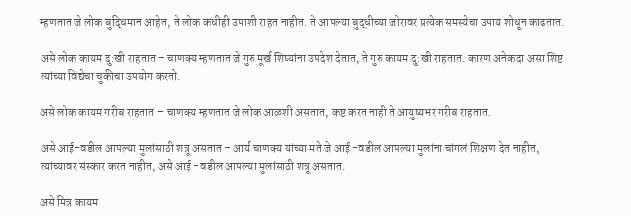म्हणतात जे लोक बुद्धिमान आहेत, ते लोक कधीही उपाशी राहत नाहीत. ते आपल्या बुद्धीच्या जोरावर प्रत्येक समस्येचा उपाय शोधून काढतात.

असे लोक कायम दु:खी राहतात – चाणक्य म्हणतात जे गुरु मूर्ख शिष्यांना उपदेश देतात, ते गुरु कायम दु:खी राहतात. कारण अनेकदा असा शिष्ट त्यांच्या विद्येचा चुकीचा उपयोग करतो.

असे लोक कायम गरीब राहतात – चाणक्य म्हणतात जे लोक आळशी असतात, कष्ट करत नाही ते आयुष्यभर गरीब राहतात.

असे आई-वडील आपल्या मुलांसाठी शत्रू असतात – आर्य चाणक्य यांच्या मते जे आई -वडील आपल्या मुलांना चांगलं शिक्षण देत नाहीत, त्यांच्यावर संस्कार करत नाहीत, असे आई -वडील आपल्या मुलांसाठी शत्रू असतात.

असे मित्र कायम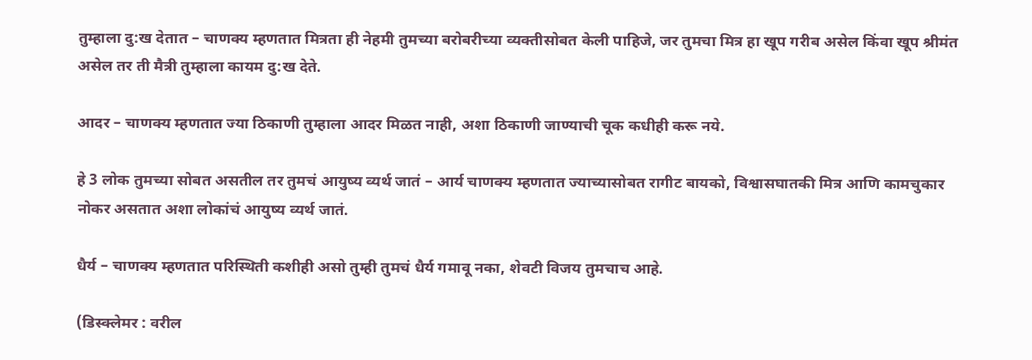तुम्हाला दु:ख देतात – चाणक्य म्हणतात मित्रता ही नेहमी तुमच्या बरोबरीच्या व्यक्तीसोबत केली पाहिजे, जर तुमचा मित्र हा खूप गरीब असेल किंवा खूप श्रीमंत असेल तर ती मैत्री तुम्हाला कायम दु:ख देते.

आदर – चाणक्य म्हणतात ज्या ठिकाणी तुम्हाला आदर मिळत नाही, अशा ठिकाणी जाण्याची चूक कधीही करू नये.

हे 3 लोक तुमच्या सोबत असतील तर तुमचं आयुष्य व्यर्थ जातं – आर्य चाणक्य म्हणतात ज्याच्यासोबत रागीट बायको, विश्वासघातकी मित्र आणि कामचुकार नोकर असतात अशा लोकांचं आयुष्य व्यर्थ जातं.

धैर्य – चाणक्य म्हणतात परिस्थिती कशीही असो तुम्ही तुमचं धैर्य गमावू नका, शेवटी विजय तुमचाच आहे.

(डिस्क्लेमर : वरील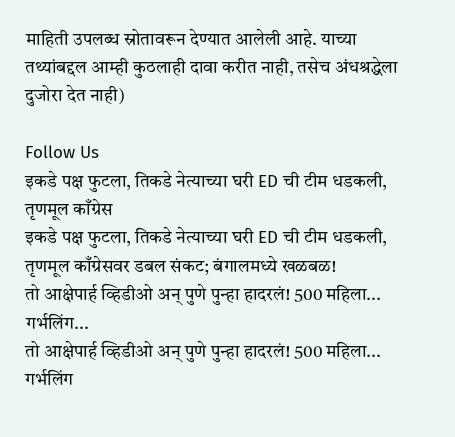माहिती उपलब्ध स्रोतावरून देण्यात आलेली आहे. याच्या तथ्यांबद्दल आम्ही कुठलाही दावा करीत नाही, तसेच अंधश्रद्धेला दुजोरा देत नाही)

Follow Us
इकडे पक्ष फुटला, तिकडे नेत्याच्या घरी ED ची टीम धडकली, तृणमूल काँग्रेस
इकडे पक्ष फुटला, तिकडे नेत्याच्या घरी ED ची टीम धडकली, तृणमूल काँग्रेसवर डबल संकट; बंगालमध्ये खळबळ!
तो आक्षेपार्ह व्हिडीओ अन् पुणे पुन्हा हादरलं! 500 महिला... गर्भलिंग...
तो आक्षेपार्ह व्हिडीओ अन् पुणे पुन्हा हादरलं! 500 महिला... गर्भलिंग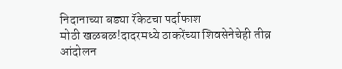निदानाच्या बड्या रॅकेटचा पर्दाफाश
मोठी खळबळ!दादरमध्ये ठाकरेंच्या शिवसेनेचेही तीव्र आंदोलन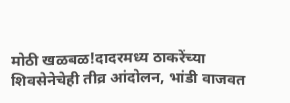मोठी खळबळ!दादरमध्य ठाकरेंच्या शिवसेनेचेही तीव्र आंदोलन, भांडी वाजवत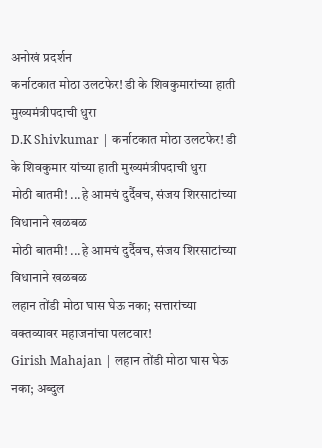अनोखं प्रदर्शन
कर्नाटकात मोठा उलटफेर! डी के शिवकुमारांच्या हाती मुख्यमंत्रीपदाची धुरा
D.K Shivkumar | कर्नाटकात मोठा उलटफेर! डी के शिवकुमार यांच्या हाती मुख्यमंत्रीपदाची धुरा
मोठी बातमी! ...हे आमचं दुर्दैवच, संजय शिरसाटांच्या विधानाने खळबळ
मोठी बातमी! ...हे आमचं दुर्दैवच, संजय शिरसाटांच्या विधानाने खळबळ
लहान तोंडी मोठा घास घेऊ नका; सत्तारांच्या वक्तव्यावर महाजनांचा पलटवार!
Girish Mahajan | लहान तोंडी मोठा घास घेऊ नका; अब्दुल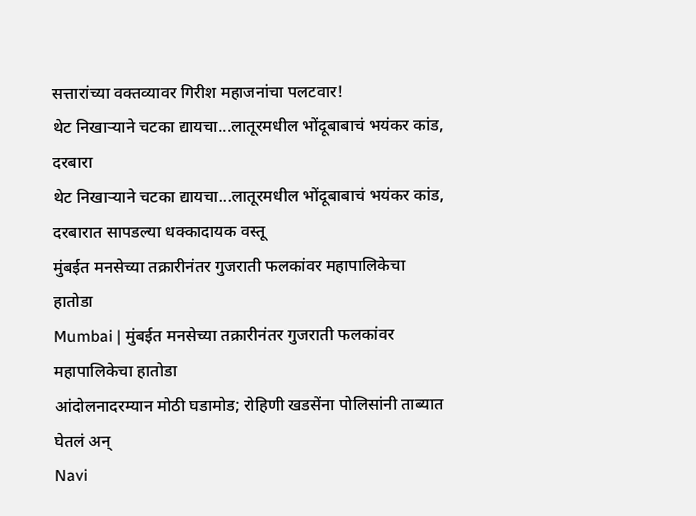सत्तारांच्या वक्तव्यावर गिरीश महाजनांचा पलटवार!
थेट निखाऱ्याने चटका द्यायचा...लातूरमधील भोंदूबाबाचं भयंकर कांड, दरबारा
थेट निखाऱ्याने चटका द्यायचा...लातूरमधील भोंदूबाबाचं भयंकर कांड, दरबारात सापडल्या धक्कादायक वस्तू
मुंबईत मनसेच्या तक्रारीनंतर गुजराती फलकांवर महापालिकेचा हातोडा
Mumbai | मुंबईत मनसेच्या तक्रारीनंतर गुजराती फलकांवर महापालिकेचा हातोडा
आंदोलनादरम्यान मोठी घडामोड; रोहिणी खडसेंना पोलिसांनी ताब्यात घेतलं अन्
Navi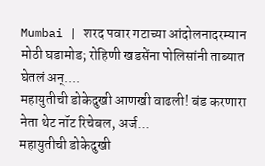Mumbai | शरद पवार गटाच्या आंदोलनादरम्यान मोठी घडामोड; रोहिणी खडसेंना पोलिसांनी ताब्यात घेतलं अन्....
महायुतीची डोकेदुखी आणखी वाढली! बंड करणारा नेता थेट नॉट रिचेबल, अर्ज...
महायुतीची डोकेदुखी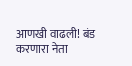आणखी वाढली! बंड करणारा नेता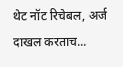थेट नॉट रिचेबल, अर्ज दाखल करताच...